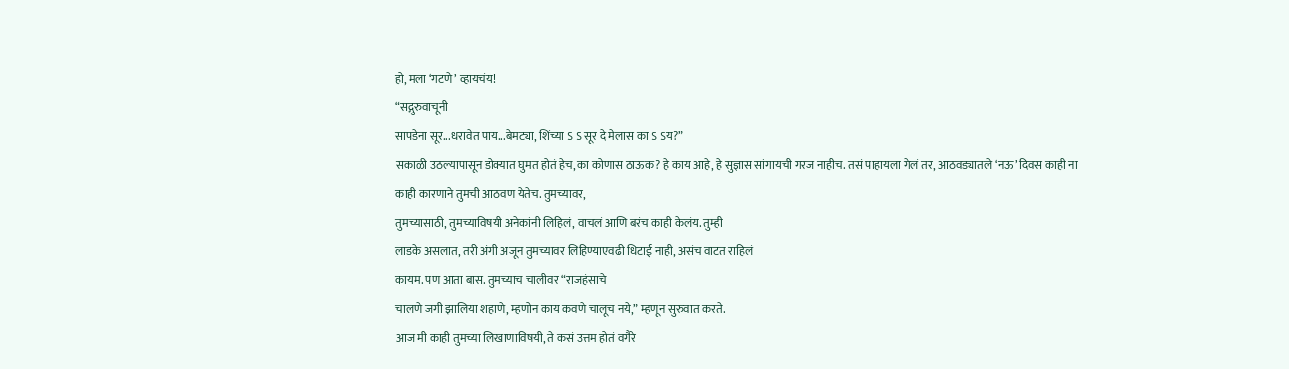हो, मला ‘गटणे’ व्हायचंय!
“सद्गुरुवाचूनी
सापडेना सूर...धरावेत पाय...बेमट्या, शिंच्या ऽ ऽ सूर दे मेलास का ऽ ऽय?”
सकाळी उठल्यापासून डोक्यात घुमत होतं हेच, का कोणास ठाऊक? हे काय आहे, हे सुज्ञास सांगायची गरज नाहीच. तसं पाहायला गेलं तर, आठवड्यातले ‘नऊ’ दिवस काही ना
काही कारणाने तुमची आठवण येतेच. तुमच्यावर,
तुमच्यासाठी, तुमच्याविषयी अनेकांनी लिहिलं, वाचलं आणि बरंच काही केलंय. तुम्ही
लाडके असलात, तरी अंगी अजून तुमच्यावर लिहिण्याएवढी धिटाई नाही, असंच वाटत राहिलं
कायम. पण आता बास. तुमच्याच चालीवर “राजहंसाचे
चालणे जगी झालिया शहाणे, म्हणोन काय कवणे चालूच नये,” म्हणून सुरुवात करते.
आज मी काही तुमच्या लिखाणाविषयी, ते कसं उत्तम होतं वगैरे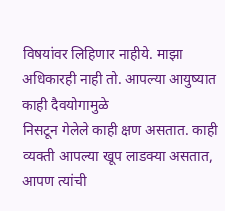विषयांवर लिहिणार नाहीये. माझा अधिकारही नाही तो. आपल्या आयुष्यात काही दैवयोगामुळे
निसटून गेलेले काही क्षण असतात. काही व्यक्ती आपल्या खूप लाडक्या असतात, आपण त्यांची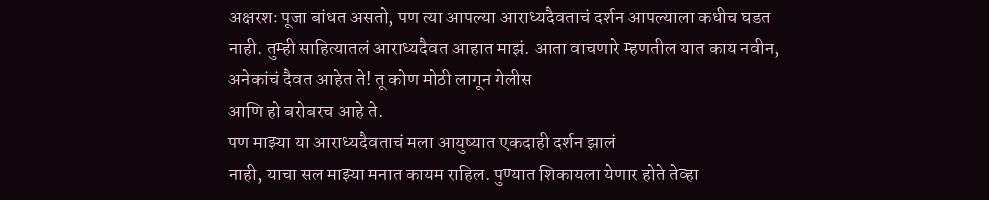अक्षरशः पूजा बांधत असतो, पण त्या आपल्या आराध्यदैवताचं दर्शन आपल्याला कधीच घडत
नाही. तुम्ही साहित्यातलं आराध्यदैवत आहात माझं. आता वाचणारे म्हणतील यात काय नवीन,
अनेकांचं दैवत आहेत ते! तू कोण मोठी लागून गेलीस
आणि हो बरोबरच आहे ते.
पण माझ्या या आराध्यदैवताचं मला आयुष्यात एकदाही दर्शन झालं
नाही, याचा सल माझ्या मनात कायम राहिल. पुण्यात शिकायला येणार होते तेव्हा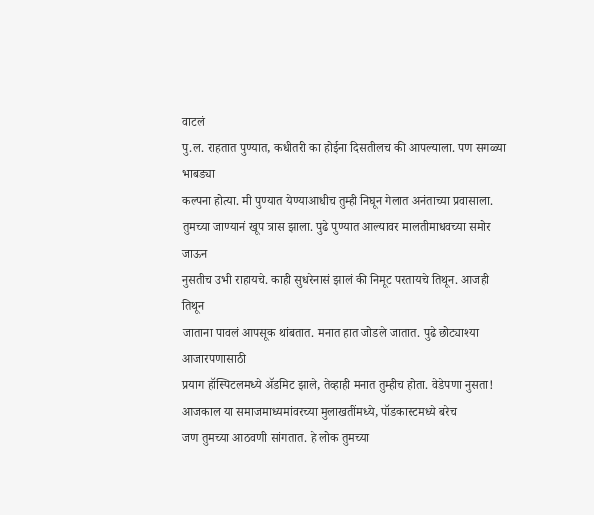वाटलं
पु.ल. राहतात पुण्यात, कधीतरी का होईना दिसतीलच की आपल्याला. पण सगळ्या भाबड्या
कल्पना होत्या. मी पुण्यात येण्याआधीच तुम्ही निघून गेलात अनंताच्या प्रवासाला.
तुमच्या जाण्यानं खूप त्रास झाला. पुढे पुण्यात आल्यावर मालतीमाधवच्या समोर जाऊन
नुसतीच उभी राहायचे. काही सुधरेनासं झालं की निमूट परतायचे तिथून. आजही तिथून
जाताना पावलं आपसूक थांबतात. मनात हात जोडले जातात. पुढे छोट्याश्या आजारपणासाठी
प्रयाग हॉस्पिटलमध्ये ॲडमिट झाले, तेव्हाही मनात तुम्हीच होता. वेडेपणा नुसता!
आजकाल या समाजमाध्यमांवरच्या मुलाखतींमध्ये, पॉडकास्टमध्ये बरेच
जण तुमच्या आठवणी सांगतात. हे लोक तुमच्या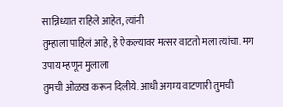सान्निध्यात राहिले आहेत, त्यांनी
तुम्हाला पाहिलं आहे, हे ऐकल्यावर मत्सर वाटतो मला त्यांचा. मग उपाय म्हणून मुलाला
तुमची ओळख करून दिलीये. आधी अगम्य वाटणारी तुमची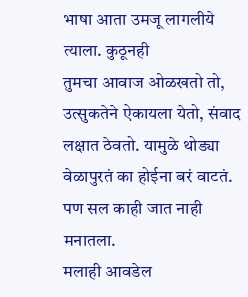भाषा आता उमजू लागलीये त्याला. कुठूनही
तुमचा आवाज ओळखतो तो, उत्सुकतेने ऐकायला येतो, संवाद लक्षात ठेवतो. यामुळे थोड्या
वेळापुरतं का होईना बरं वाटतं. पण सल काही जात नाही मनातला.
मलाही आवडेल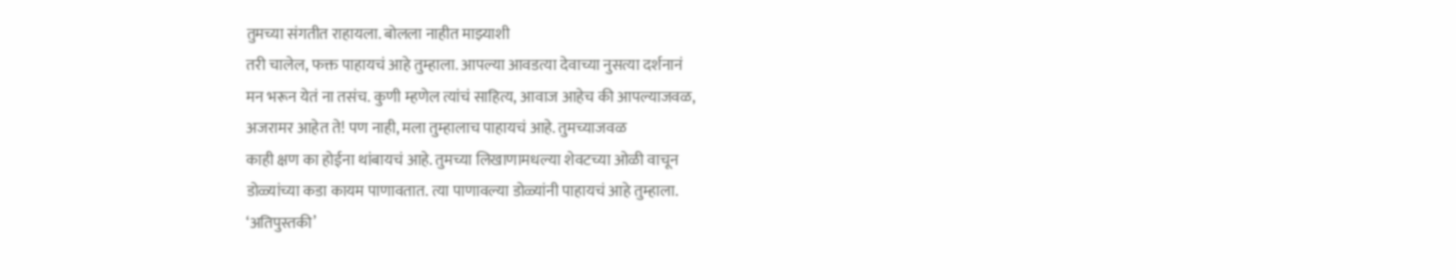तुमच्या संगतीत राहायला. बोलला नाहीत माझ्याशी
तरी चालेल, फक्त पाहायचं आहे तुम्हाला. आपल्या आवडत्या देवाच्या नुसत्या दर्शनानं
मन भरून येतं ना तसंच. कुणी म्हणेल त्यांचं साहित्य, आवाज आहेच की आपल्याजवळ,
अजरामर आहेत ते! पण नाही, मला तुम्हालाच पाहायचं आहे. तुमच्याजवळ
काही क्षण का होईना थांबायचं आहे. तुमच्या लिखाणामधल्या शेवटच्या ओळी वाचून
डोळ्यांच्या कडा कायम पाणावतात. त्या पाणावल्या डोळ्यांनी पाहायचं आहे तुम्हाला.
‘अतिपुस्तकी’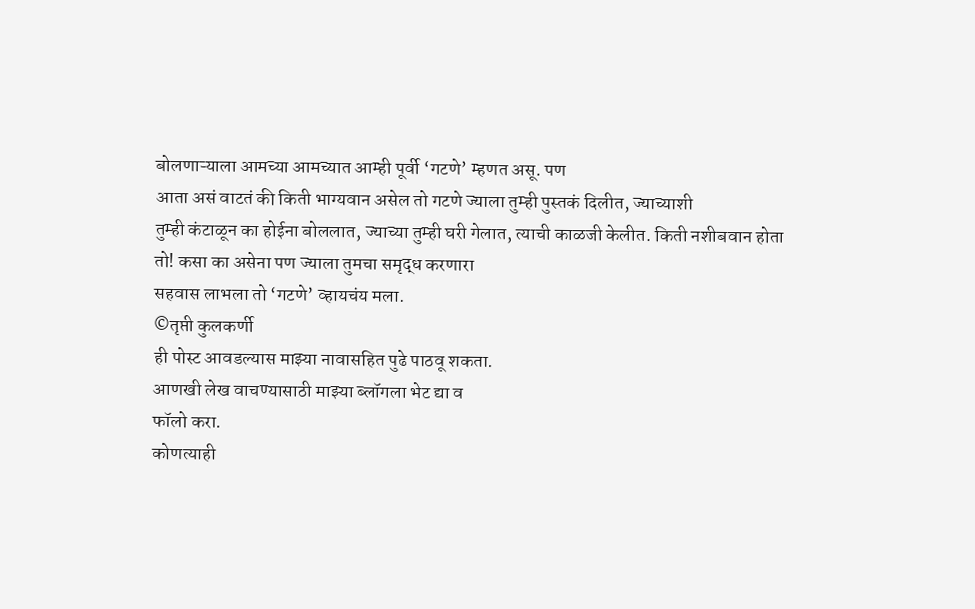बोलणाऱ्याला आमच्या आमच्यात आम्ही पूर्वी ‘गटणे’ म्हणत असू. पण
आता असं वाटतं की किती भाग्यवान असेल तो गटणे ज्याला तुम्ही पुस्तकं दिलीत, ज्याच्याशी
तुम्ही कंटाळून का होईना बोललात, ज्याच्या तुम्ही घरी गेलात, त्याची काळजी केलीत. किती नशीबवान होता
तो! कसा का असेना पण ज्याला तुमचा समृद्ध करणारा
सहवास लाभला तो ‘गटणे’ व्हायचंय मला.
©तृप्ती कुलकर्णी
ही पोस्ट आवडल्यास माझ्या नावासहित पुढे पाठवू शकता.
आणखी लेख वाचण्यासाठी माझ्या ब्लॉगला भेट द्या व
फॉलो करा.
कोणत्याही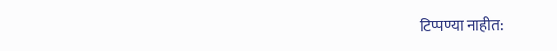टिप्पण्या नाहीत: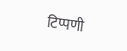टिप्पणी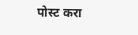पोस्ट करा